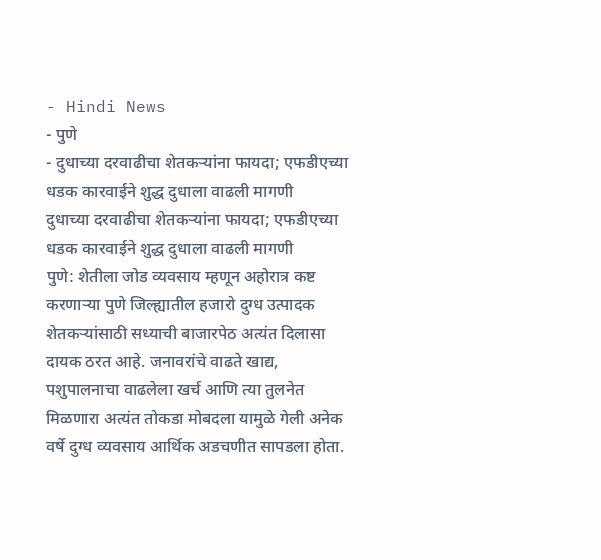- Hindi News
- पुणे
- दुधाच्या दरवाढीचा शेतकऱ्यांना फायदा; एफडीएच्या धडक कारवाईने शुद्ध दुधाला वाढली मागणी
दुधाच्या दरवाढीचा शेतकऱ्यांना फायदा; एफडीएच्या धडक कारवाईने शुद्ध दुधाला वाढली मागणी
पुणे: शेतीला जोड व्यवसाय म्हणून अहोरात्र कष्ट करणाऱ्या पुणे जिल्ह्यातील हजारो दुग्ध उत्पादक शेतकऱ्यांसाठी सध्याची बाजारपेठ अत्यंत दिलासा दायक ठरत आहे. जनावरांचे वाढते खाद्य, पशुपालनाचा वाढलेला खर्च आणि त्या तुलनेत मिळणारा अत्यंत तोकडा मोबदला यामुळे गेली अनेक वर्षे दुग्ध व्यवसाय आर्थिक अडचणीत सापडला होता.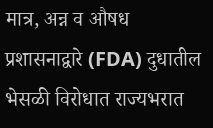मात्र, अन्न व औषध प्रशासनाद्वारे (FDA) दुधातील भेसळी विरोधात राज्यभरात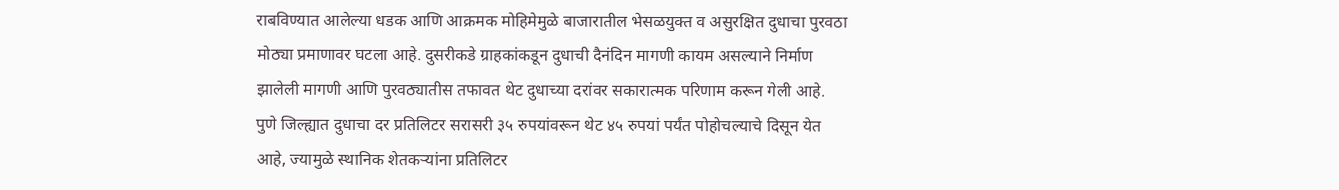राबविण्यात आलेल्या धडक आणि आक्रमक मोहिमेमुळे बाजारातील भेसळयुक्त व असुरक्षित दुधाचा पुरवठा मोठ्या प्रमाणावर घटला आहे. दुसरीकडे ग्राहकांकडून दुधाची दैनंदिन मागणी कायम असल्याने निर्माण झालेली मागणी आणि पुरवठ्यातीस तफावत थेट दुधाच्या दरांवर सकारात्मक परिणाम करून गेली आहे.
पुणे जिल्ह्यात दुधाचा दर प्रतिलिटर सरासरी ३५ रुपयांवरून थेट ४५ रुपयां पर्यंत पोहोचल्याचे दिसून येत आहे, ज्यामुळे स्थानिक शेतकऱ्यांना प्रतिलिटर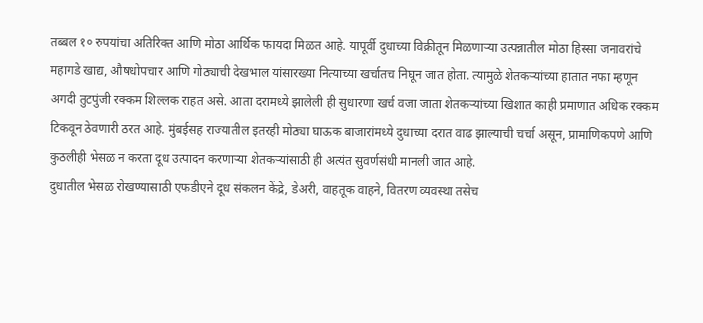तब्बल १० रुपयांचा अतिरिक्त आणि मोठा आर्थिक फायदा मिळत आहे. यापूर्वी दुधाच्या विक्रीतून मिळणाऱ्या उत्पन्नातील मोठा हिस्सा जनावरांचे महागडे खाद्य, औषधोपचार आणि गोठ्याची देखभाल यांसारख्या नित्याच्या खर्चातच निघून जात होता. त्यामुळे शेतकऱ्यांच्या हातात नफा म्हणून अगदी तुटपुंजी रक्कम शिल्लक राहत असे. आता दरामध्ये झालेली ही सुधारणा खर्च वजा जाता शेतकऱ्यांच्या खिशात काही प्रमाणात अधिक रक्कम टिकवून ठेवणारी ठरत आहे. मुंबईसह राज्यातील इतरही मोठ्या घाऊक बाजारांमध्ये दुधाच्या दरात वाढ झाल्याची चर्चा असून, प्रामाणिकपणे आणि कुठलीही भेसळ न करता दूध उत्पादन करणाऱ्या शेतकऱ्यांसाठी ही अत्यंत सुवर्णसंधी मानली जात आहे.
दुधातील भेसळ रोखण्यासाठी एफडीएने दूध संकलन केंद्रे, डेअरी, वाहतूक वाहने, वितरण व्यवस्था तसेच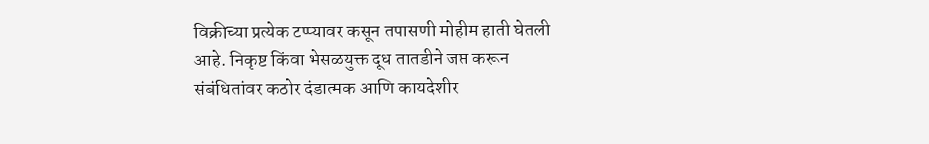विक्रीच्या प्रत्येक टप्प्यावर कसून तपासणी मोहीम हाती घेतली आहे. निकृष्ट किंवा भेसळयुक्त दूध तातडीने जप्त करून संबंधितांवर कठोर दंडात्मक आणि कायदेशीर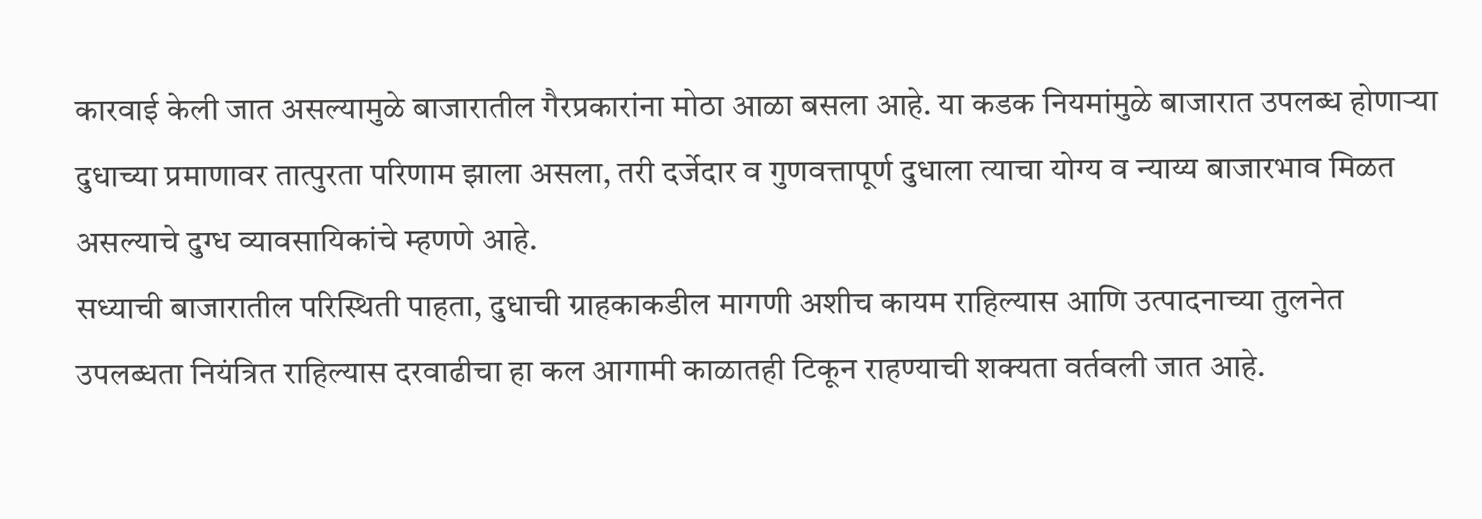कारवाई केली जात असल्यामुळे बाजारातील गैरप्रकारांना मोठा आळा बसला आहे. या कडक नियमांमुळे बाजारात उपलब्ध होणाऱ्या दुधाच्या प्रमाणावर तात्पुरता परिणाम झाला असला, तरी दर्जेदार व गुणवत्तापूर्ण दुधाला त्याचा योग्य व न्याय्य बाजारभाव मिळत असल्याचे दुग्ध व्यावसायिकांचे म्हणणे आहे.
सध्याची बाजारातील परिस्थिती पाहता, दुधाची ग्राहकाकडील मागणी अशीच कायम राहिल्यास आणि उत्पादनाच्या तुलनेत उपलब्धता नियंत्रित राहिल्यास दरवाढीचा हा कल आगामी काळातही टिकून राहण्याची शक्यता वर्तवली जात आहे.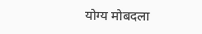योग्य मोबदला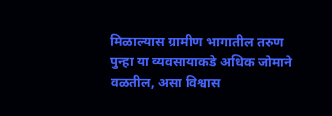मिळाल्यास ग्रामीण भागातील तरुण पुन्हा या व्यवसायाकडे अधिक जोमाने वळतील, असा विश्वास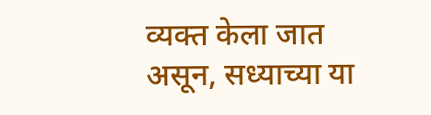व्यक्त केला जात असून, सध्याच्या या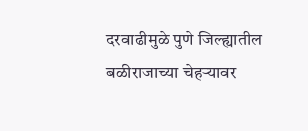दरवाढीमुळे पुणे जिल्ह्यातील बळीराजाच्या चेहऱ्यावर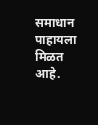समाधान पाहायला मिळत आहे.